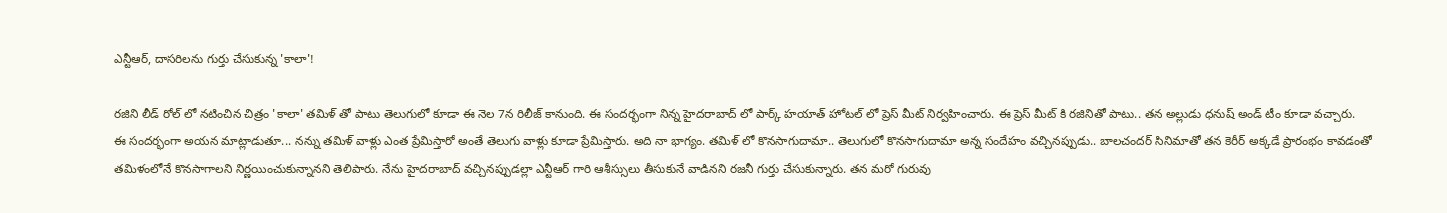ఎన్టీఆర్, దాసరిలను గుర్తు చేసుకున్న 'కాలా'!

రజిని లీడ్ రోల్ లో నటించిన చిత్రం 'కాలా' తమిళ్ తో పాటు తెలుగులో కూడా ఈ నెల 7న రిలీజ్ కానుంది. ఈ సందర్భంగా నిన్న హైదరాబాద్ లో పార్క్ హయాత్ హోటల్ లో ప్రెస్ మీట్ నిర్వహించారు. ఈ ప్రెస్ మీట్ కి రజినితో పాటు.. తన అల్లుడు ధనుష్ అండ్ టీం కూడా వచ్చారు.
ఈ సందర్భంగా అయన మాట్లాడుతూ... నన్ను తమిళ్ వాళ్లు ఎంత ప్రేమిస్తారో అంతే తెలుగు వాళ్లు కూడా ప్రేమిస్తారు. అది నా భాగ్యం. తమిళ్ లో కొనసాగుదామా.. తెలుగులో కొనసాగుదామా అన్న సందేహం వచ్చినప్పుడు.. బాలచందర్ సినిమాతో తన కెరీర్ అక్కడే ప్రారంభం కావడంతో తమిళంలోనే కొనసాగాలని నిర్ణయించుకున్నానని తెలిపారు. నేను హైదరాబాద్ వచ్చినప్పుడల్లా ఎన్టీఆర్ గారి ఆశీస్సులు తీసుకునే వాడినని రజనీ గుర్తు చేసుకున్నారు. తన మరో గురువు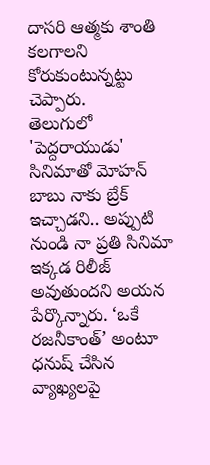దాసరి ఆత్మకు శాంతి కలగాలని కోరుకుంటున్నట్టు చెప్పారు.
తెలుగులో 'పెద్దరాయుడు' సినిమాతో మోహన్ బాబు నాకు బ్రేక్ ఇచ్చాడని.. అప్పుటి నుండి నా ప్రతి సినిమా ఇక్కడ రిలీజ్ అవుతుందని అయన పేర్కొన్నారు. ‘ఒకే రజనీకాంత్’ అంటూ ధనుష్ చేసిన వ్యాఖ్యలపై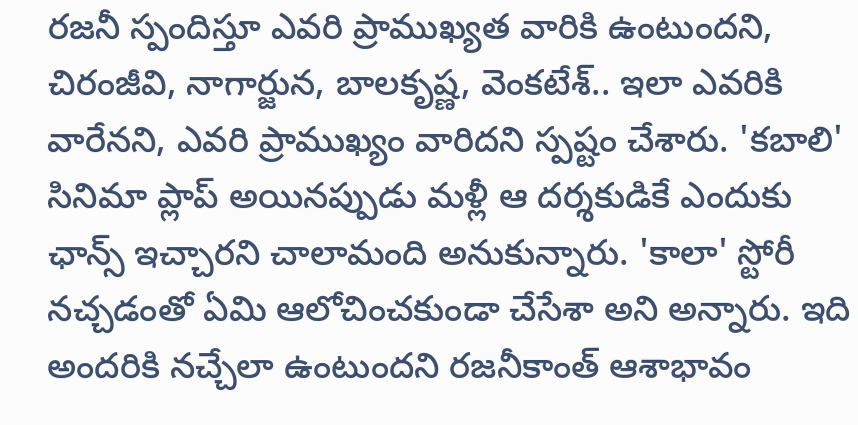రజనీ స్పందిస్తూ ఎవరి ప్రాముఖ్యత వారికి ఉంటుందని, చిరంజీవి, నాగార్జున, బాలకృష్ణ, వెంకటేశ్.. ఇలా ఎవరికి వారేనని, ఎవరి ప్రాముఖ్యం వారిదని స్పష్టం చేశారు. 'కబాలి' సినిమా ప్లాప్ అయినప్పుడు మళ్లీ ఆ దర్శకుడికే ఎందుకు ఛాన్స్ ఇచ్చారని చాలామంది అనుకున్నారు. 'కాలా' స్టోరీ నచ్చడంతో ఏమి ఆలోచించకుండా చేసేశా అని అన్నారు. ఇది అందరికి నచ్చేలా ఉంటుందని రజనీకాంత్ ఆశాభావం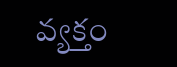వ్యక్తం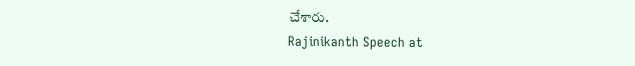చేశారు.
Rajinikanth Speech at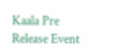Kaala Pre Release Event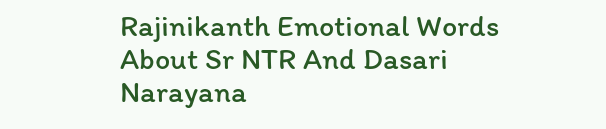Rajinikanth Emotional Words About Sr NTR And Dasari Narayana